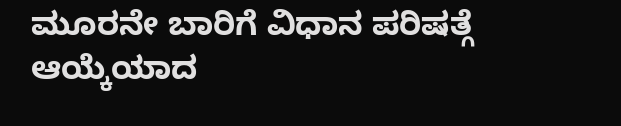ಮೂರನೇ ಬಾರಿಗೆ ವಿಧಾನ ಪರಿಷತ್ಗೆ ಆಯ್ಕೆಯಾದ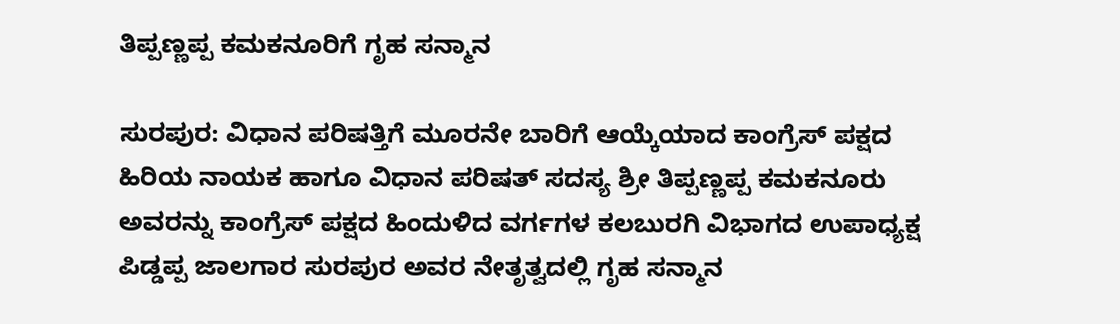ತಿಪ್ಪಣ್ಣಪ್ಪ ಕಮಕನೂರಿಗೆ ಗೃಹ ಸನ್ಮಾನ

ಸುರಪುರ: ವಿಧಾನ ಪರಿಷತ್ತಿಗೆ ಮೂರನೇ ಬಾರಿಗೆ ಆಯ್ಕೆಯಾದ ಕಾಂಗ್ರೆಸ್ ಪಕ್ಷದ ಹಿರಿಯ ನಾಯಕ ಹಾಗೂ ವಿಧಾನ ಪರಿಷತ್ ಸದಸ್ಯ ಶ್ರೀ ತಿಪ್ಪಣ್ಣಪ್ಪ ಕಮಕನೂರು ಅವರನ್ನು ಕಾಂಗ್ರೆಸ್ ಪಕ್ಷದ ಹಿಂದುಳಿದ ವರ್ಗಗಳ ಕಲಬುರಗಿ ವಿಭಾಗದ ಉಪಾಧ್ಯಕ್ಷ ಪಿಡ್ಡಪ್ಪ ಜಾಲಗಾರ ಸುರಪುರ ಅವರ ನೇತೃತ್ವದಲ್ಲಿ ಗೃಹ ಸನ್ಮಾನ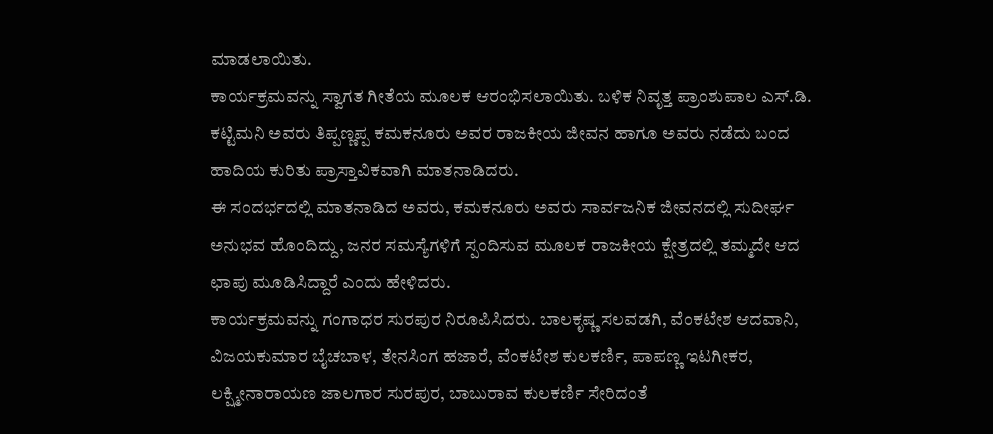ಮಾಡಲಾಯಿತು.
ಕಾರ್ಯಕ್ರಮವನ್ನು ಸ್ವಾಗತ ಗೀತೆಯ ಮೂಲಕ ಆರಂಭಿಸಲಾಯಿತು. ಬಳಿಕ ನಿವೃತ್ತ ಪ್ರಾಂಶುಪಾಲ ಎಸ್.ಡಿ. ಕಟ್ಟಿಮನಿ ಅವರು ತಿಪ್ಪಣ್ಣಪ್ಪ ಕಮಕನೂರು ಅವರ ರಾಜಕೀಯ ಜೀವನ ಹಾಗೂ ಅವರು ನಡೆದು ಬಂದ ಹಾದಿಯ ಕುರಿತು ಪ್ರಾಸ್ತಾವಿಕವಾಗಿ ಮಾತನಾಡಿದರು.
ಈ ಸಂದರ್ಭದಲ್ಲಿ ಮಾತನಾಡಿದ ಅವರು, ಕಮಕನೂರು ಅವರು ಸಾರ್ವಜನಿಕ ಜೀವನದಲ್ಲಿ ಸುದೀರ್ಘ ಅನುಭವ ಹೊಂದಿದ್ದು, ಜನರ ಸಮಸ್ಯೆಗಳಿಗೆ ಸ್ಪಂದಿಸುವ ಮೂಲಕ ರಾಜಕೀಯ ಕ್ಷೇತ್ರದಲ್ಲಿ ತಮ್ಮದೇ ಆದ ಛಾಪು ಮೂಡಿಸಿದ್ದಾರೆ ಎಂದು ಹೇಳಿದರು.
ಕಾರ್ಯಕ್ರಮವನ್ನು ಗಂಗಾಧರ ಸುರಪುರ ನಿರೂಪಿಸಿದರು. ಬಾಲಕೃಷ್ಣ ಸಲವಡಗಿ, ವೆಂಕಟೇಶ ಆದವಾನಿ, ವಿಜಯಕುಮಾರ ಬೈಚಬಾಳ, ತೇನಸಿಂಗ ಹಜಾರೆ, ವೆಂಕಟೇಶ ಕುಲಕರ್ಣಿ, ಪಾಪಣ್ಣ ಇಟಗೀಕರ, ಲಕ್ಷ್ಮೀನಾರಾಯಣ ಜಾಲಗಾರ ಸುರಪುರ, ಬಾಬುರಾವ ಕುಲಕರ್ಣಿ ಸೇರಿದಂತೆ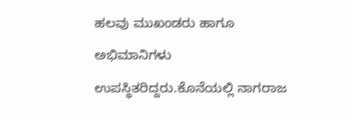ಹಲವು ಮುಖಂಡರು ಹಾಗೂ ಅಭಿಮಾನಿಗಳು ಉಪಸ್ಥಿತರಿದ್ದರು.ಕೊನೆಯಲ್ಲಿ ನಾಗರಾಜ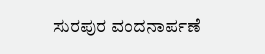ಸುರಪುರ ವಂದನಾರ್ಪಣೆ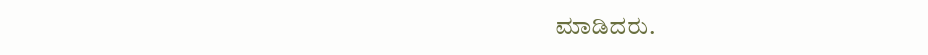ಮಾಡಿದರು.